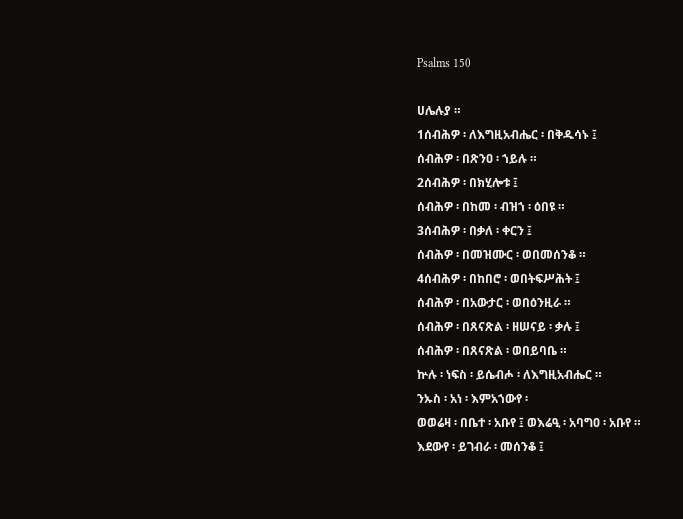Psalms 150

ሀሌሉያ ።
1ሰብሕዎ ፡ ለእግዚአብሔር ፡ በቅዱሳኑ ፤
ሰብሕዎ ፡ በጽንዐ ፡ ኀይሉ ።
2ሰብሕዎ ፡ በክሂሎቱ ፤
ሰብሕዎ ፡ በከመ ፡ ብዝኀ ፡ ዕበዩ ።
3ሰብሕዎ ፡ በቃለ ፡ ቀርን ፤
ሰብሕዎ ፡ በመዝሙር ፡ ወበመሰንቆ ።
4ሰብሕዎ ፡ በከበሮ ፡ ወበትፍሥሕት ፤
ሰብሕዎ ፡ በአውታር ፡ ወበዕንዚራ ።
ሰብሕዎ ፡ በጸናጽል ፡ ዘሠናይ ፡ ቃሉ ፤
ሰብሕዎ ፡ በጸናጽል ፡ ወበይባቤ ።
ኵሉ ፡ ነፍስ ፡ ይሴብሖ ፡ ለእግዚአብሔር ።
ንኡስ ፡ አነ ፡ እምአኀውየ ፡
ወወሬዛ ፡ በቤተ ፡ አቡየ ፤ ወእሬዒ ፡ አባግዐ ፡ አቡየ ።
እደውየ ፡ ይገብራ ፡ መሰንቆ ፤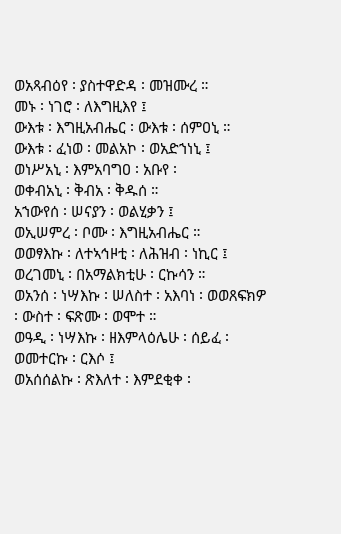ወአጻብዕየ ፡ ያስተዋድዳ ፡ መዝሙረ ።
መኑ ፡ ነገሮ ፡ ለእግዚእየ ፤
ውእቱ ፡ እግዚአብሔር ፡ ውእቱ ፡ ሰምዐኒ ።
ውእቱ ፡ ፈነወ ፡ መልአኮ ፡ ወአድኀነኒ ፤
ወነሥአኒ ፡ እምአባግዐ ፡ አቡየ ፡
ወቀብአኒ ፡ ቅብአ ፡ ቅዱሰ ።
አኀውየሰ ፡ ሠናያን ፡ ወልሂቃን ፤
ወኢሠምረ ፡ ቦሙ ፡ እግዚአብሔር ።
ወወፃእኩ ፡ ለተኣኅዞቲ ፡ ለሕዝብ ፡ ነኪር ፤
ወረገመኒ ፡ በአማልክቲሁ ፡ ርኩሳን ።
ወአንሰ ፡ ነሣእኩ ፡ ሠለስተ ፡ አእባነ ፡ ወወጸፍክዎ ፡ ውስተ ፡ ፍጽሙ ፡ ወሞተ ።
ወዓዲ ፡ ነሣእኩ ፡ ዘእምላዕሌሁ ፡ ሰይፈ ፡
ወመተርኩ ፡ ርእሶ ፤
ወአሰሰልኩ ፡ ጽእለተ ፡ እምደቂቀ ፡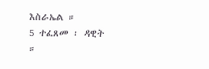እስራኤል ።
5 ተፈጸመ ፡ ዳዊት ።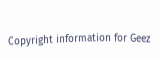Copyright information for Geez